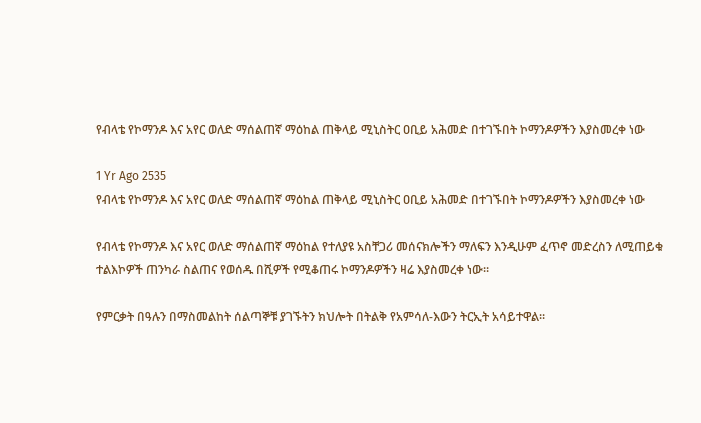የብላቴ የኮማንዶ እና አየር ወለድ ማሰልጠኛ ማዕከል ጠቅላይ ሚኒስትር ዐቢይ አሕመድ በተገኙበት ኮማንዶዎችን እያስመረቀ ነው

1 Yr Ago 2535
የብላቴ የኮማንዶ እና አየር ወለድ ማሰልጠኛ ማዕከል ጠቅላይ ሚኒስትር ዐቢይ አሕመድ በተገኙበት ኮማንዶዎችን እያስመረቀ ነው

የብላቴ የኮማንዶ እና አየር ወለድ ማሰልጠኛ ማዕከል የተለያዩ አስቸጋሪ መሰናክሎችን ማለፍን እንዲሁም ፈጥኖ መድረስን ለሚጠይቁ ተልእኮዎች ጠንካራ ስልጠና የወሰዱ በሺዎች የሚቆጠሩ ኮማንዶዎችን ዛሬ እያስመረቀ ነው።

የምርቃት በዓሉን በማስመልከት ሰልጣኞቹ ያገኙትን ክህሎት በትልቅ የአምሳለ-እውን ትርኢት አሳይተዋል።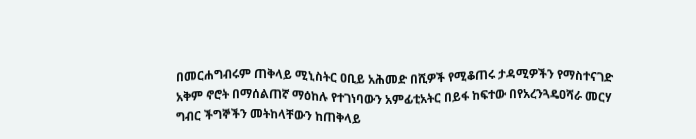በመርሐግብሩም ጠቅላይ ሚኒስትር ዐቢይ አሕመድ በሺዎች የሚቆጠሩ ታዳሚዎችን የማስተናገድ አቅም ኖሮት በማሰልጠኛ ማዕከሉ የተገነባውን አምፊቲአትር በይፋ ከፍተው በየአረንጓዴዐሻራ መርሃ ግብር ችግኞችን መትከላቸውን ከጠቅላይ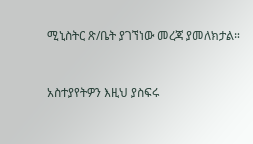ሚኒስትር ጽ/ቤት ያገኘነው መረጃ ያመለክታል።


አስተያየትዎን እዚህ ያስፍሩ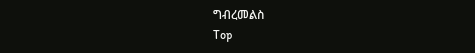ግብረመልስ
Top